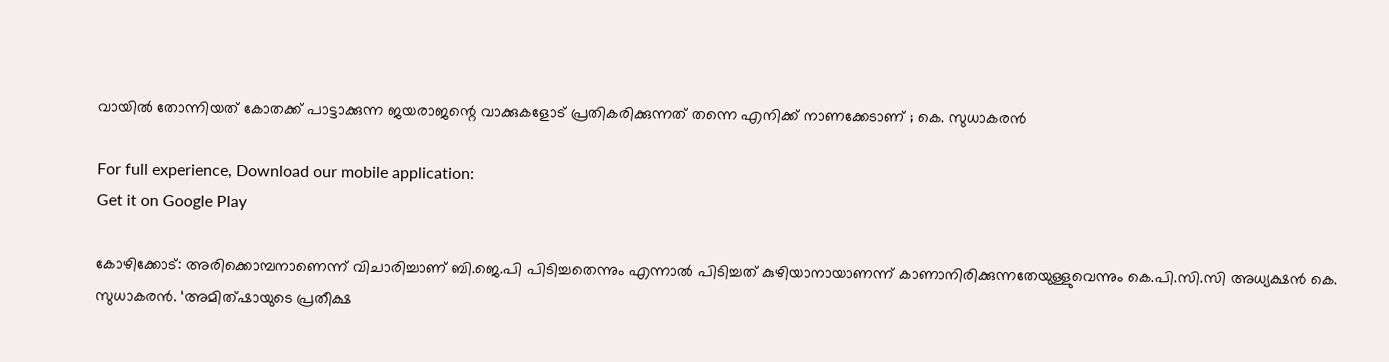വായിൽ തോന്നിയത് കോതക്ക് പാട്ടാക്കുന്ന ജയരാജന്റെ വാക്കുകളോട് പ്രതികരിക്കുന്നത് തന്നെ എനിക്ക് നാണക്കേടാണ് ; കെ. സുധാകരൻ

For full experience, Download our mobile application:
Get it on Google Play

കോഴിക്കോട്: അരിക്കൊമ്പനാണെന്ന് വിചാരിച്ചാണ് ബി.ജെ.പി പിടിച്ചതെന്നും എന്നാൽ പിടിച്ചത് കുഴിയാനായാണന്ന് കാണാനിരിക്കുന്നതേയുള്ളുവെന്നും കെ.പി.സി.സി അധ്യക്ഷൻ കെ. സുധാകരൻ. ‘അമിത്ഷായുടെ പ്രതീക്ഷ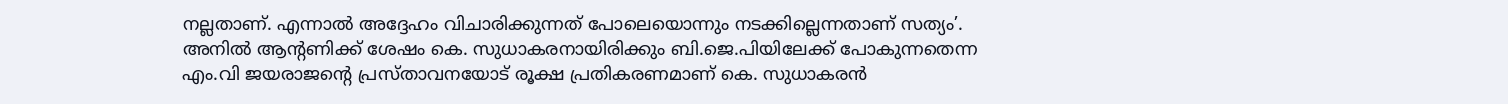നല്ലതാണ്. എന്നാൽ അദ്ദേഹം വിചാരിക്കുന്നത് പോലെയൊന്നും നടക്കില്ലെന്നതാണ് സത്യം’. അനിൽ ആന്റണിക്ക് ശേഷം കെ. സുധാകരനായിരിക്കും ബി.ജെ.പിയിലേക്ക് പോകുന്നതെന്ന എം.വി ജയരാജന്റെ പ്രസ്താവനയോട് രൂക്ഷ പ്രതികരണമാണ് കെ. സുധാകരൻ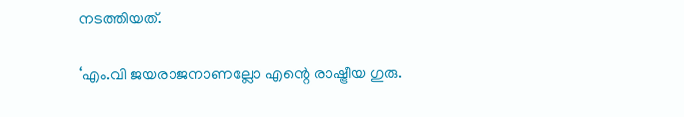നടത്തിയത്.

‘എം.വി ജയരാജനാണല്ലോ എന്റെ രാഷ്ട്രീയ ഗുരു.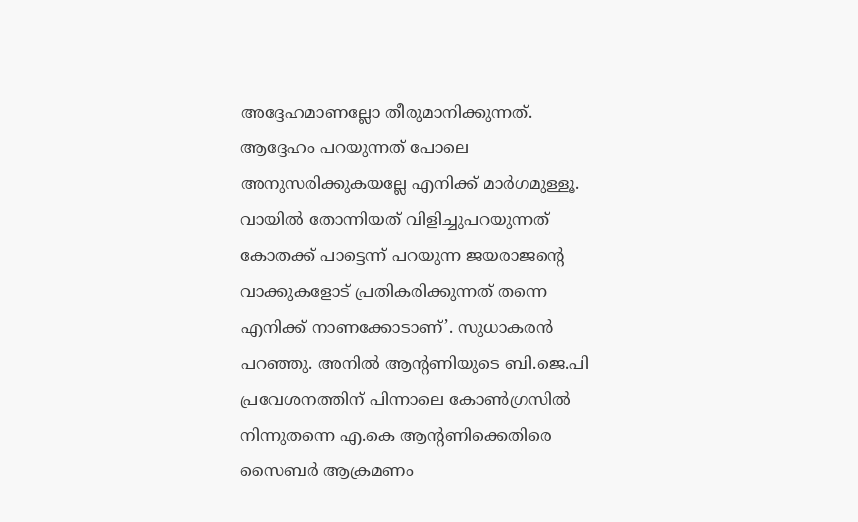അദ്ദേഹമാണല്ലോ തീരുമാനിക്കുന്നത്. ആദ്ദേഹം പറയുന്നത് പോലെ അനുസരിക്കുകയല്ലേ എനിക്ക് മാർഗമുള്ളൂ. വായിൽ തോന്നിയത് വിളിച്ചുപറയുന്നത് കോതക്ക് പാട്ടെന്ന് പറയുന്ന ജയരാജന്റെ വാക്കുകളോട് പ്രതികരിക്കുന്നത് തന്നെ എനിക്ക് നാണക്കോടാണ്’. സുധാകരൻ പറഞ്ഞു. അനിൽ ആന്റണിയുടെ ബി.ജെ.പി പ്രവേശനത്തിന് പിന്നാലെ കോൺഗ്രസിൽ നിന്നുതന്നെ എ.കെ ആന്റണിക്കെതിരെ സൈബർ ആക്രമണം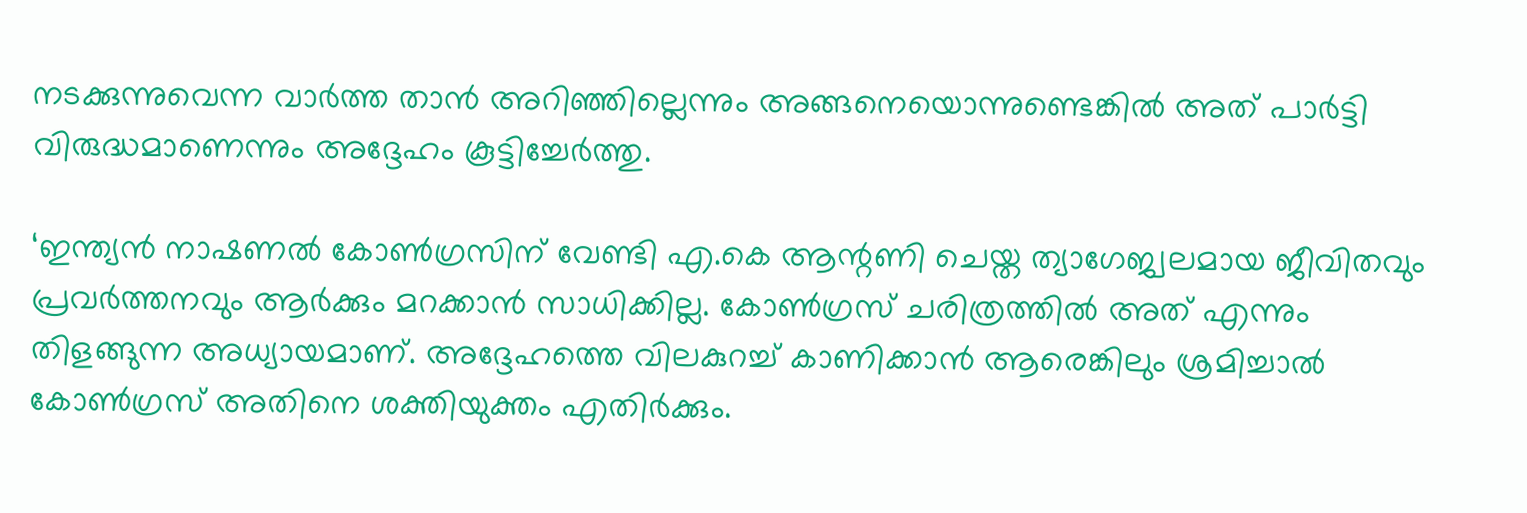നടക്കുന്നുവെന്ന വാർത്ത താൻ അറിഞ്ഞില്ലെന്നും അങ്ങനെയൊന്നുണ്ടെങ്കിൽ അത് പാർട്ടി വിരുദ്ധമാണെന്നും അദ്ദേഹം കൂട്ടിച്ചേർത്തു.

‘ഇന്ത്യൻ നാഷണൽ കോൺഗ്രസിന് വേണ്ടി എ.കെ ആന്റണി ചെയ്ത ത്യാഗേജ്വലമായ ജീവിതവും പ്രവർത്തനവും ആർക്കും മറക്കാൻ സാധിക്കില്ല. കോൺഗ്രസ് ചരിത്രത്തിൽ അത് എന്നും തിളങ്ങുന്ന അധ്യായമാണ്. അദ്ദേഹത്തെ വിലകുറച്ച് കാണിക്കാൻ ആരെങ്കിലും ശ്രമിച്ചാൽ കോൺഗ്രസ് അതിനെ ശക്തിയുക്തം എതിർക്കും.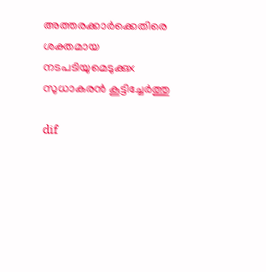അത്തരക്കാർക്കെതിരെ ശക്തമായ നടപടിയുമെടുക്കുx സുധാകരൻ കൂട്ടിച്ചേർത്തു

dif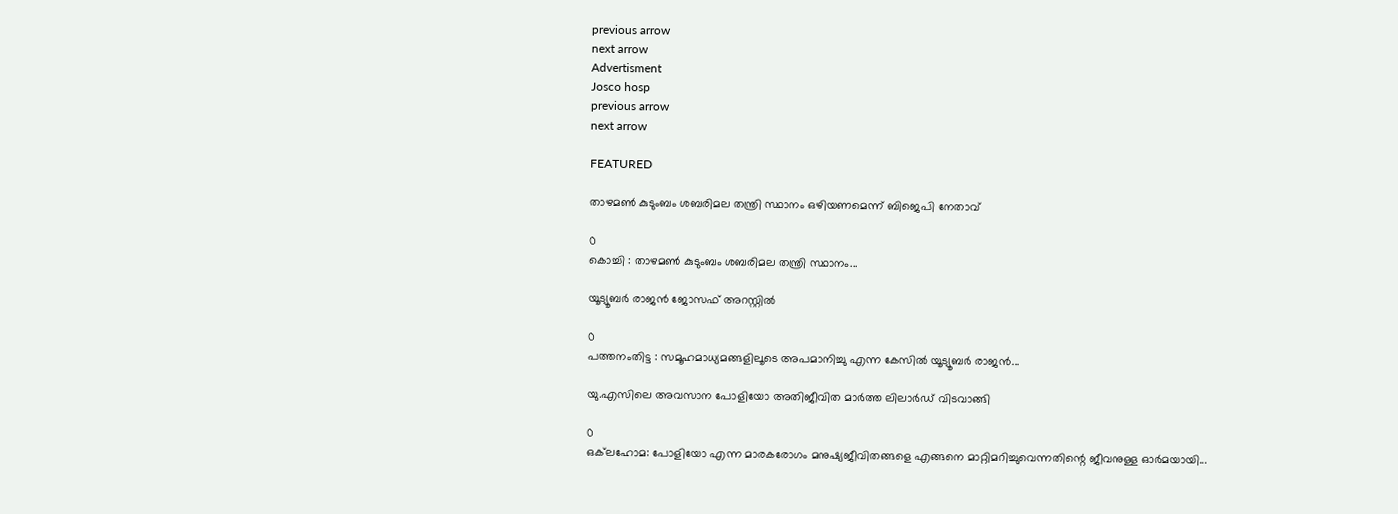previous arrow
next arrow
Advertisment
Josco hosp
previous arrow
next arrow

FEATURED

താഴമൺ കുടുംബം ശബരിമല തന്ത്രി സ്ഥാനം ഒഴിയണമെന്ന് ബിജെപി നേതാവ്

0
കൊച്ചി : താഴമൺ കുടുംബം ശബരിമല തന്ത്രി സ്ഥാനം...

യൂട്യൂബർ രാജൻ ജോസഫ് അറസ്റ്റിൽ

0
പത്തനംതിട്ട : സമൂഹമാധ്യമങ്ങളിലൂടെ അപമാനിച്ചു എന്ന കേസിൽ യൂട്യൂബർ രാജൻ...

യു.എസിലെ അവസാന പോളിയോ അതിജീവിത മാർത്ത ലിലാർഡ് വിടവാങ്ങി

0
ഒക്‌ലഹോമ: പോളിയോ എന്ന മാരകരോഗം മനുഷ്യജീവിതങ്ങളെ എങ്ങനെ മാറ്റിമറിച്ചുവെന്നതിന്റെ ജീവനുള്ള ഓർമയായി...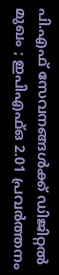പി.എഫ് സേവനങ്ങൾക്ക് ഡിജിറ്റൽ മുഖം ; ഇപിഎഫ്ഒ 2.01 പ്രവർത്തനം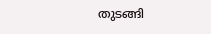തുടങ്ങി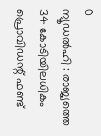0
ന്യൂഡൽഹി : രാജ്യത്തെ 34 കോടിയിലധികം പ്രൊവിഡന്റ് ഫണ്ട്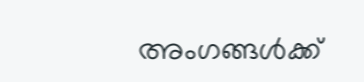അംഗങ്ങൾക്ക്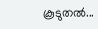കൂടുതൽ...